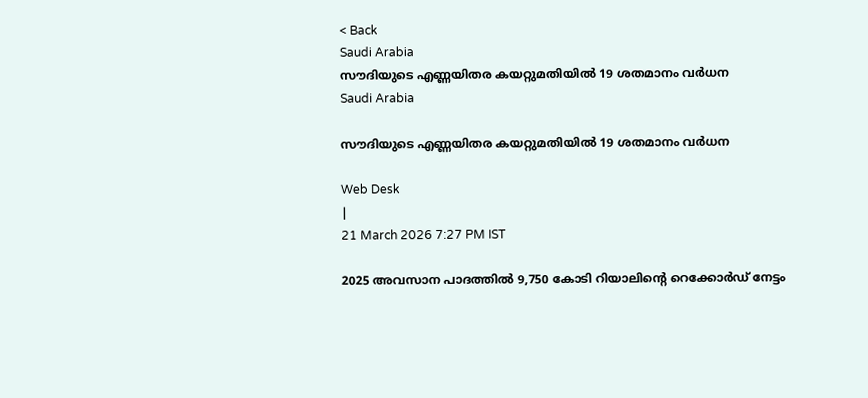< Back
Saudi Arabia
സൗദിയുടെ എണ്ണയിതര കയറ്റുമതിയിൽ 19 ശതമാനം വർധന
Saudi Arabia

സൗദിയുടെ എണ്ണയിതര കയറ്റുമതിയിൽ 19 ശതമാനം വർധന

Web Desk
|
21 March 2026 7:27 PM IST

2025 അവസാന പാദത്തിൽ 9,750 കോടി റിയാലിന്റെ റെക്കോർഡ് നേട്ടം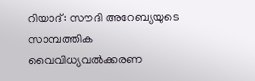റിയാദ്: സൗദി അറേബ്യയുടെ സാമ്പത്തിക വൈവിധ്യവൽക്കരണ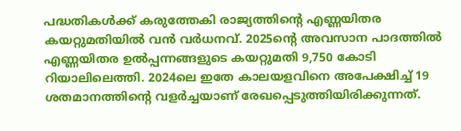പദ്ധതികൾക്ക് കരുത്തേകി രാജ്യത്തിന്റെ എണ്ണയിതര കയറ്റുമതിയിൽ വൻ വർധനവ്. 2025ന്റെ അവസാന പാദത്തിൽ എണ്ണയിതര ഉൽപ്പന്നങ്ങളുടെ കയറ്റുമതി 9,750 കോടി റിയാലിലെത്തി. 2024ലെ ഇതേ കാലയളവിനെ അപേക്ഷിച്ച് 19 ശതമാനത്തിന്റെ വളർച്ചയാണ് രേഖപ്പെടുത്തിയിരിക്കുന്നത്.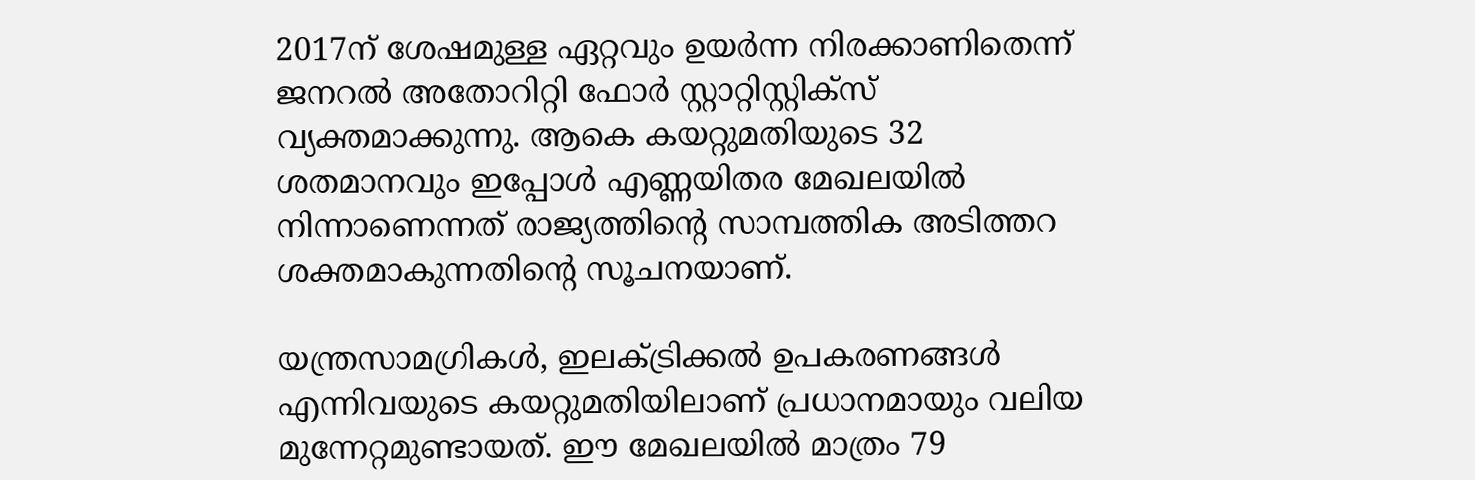2017ന് ശേഷമുള്ള ഏറ്റവും ഉയർന്ന നിരക്കാണിതെന്ന് ജനറൽ അതോറിറ്റി ഫോർ സ്റ്റാറ്റിസ്റ്റിക്‌സ് വ്യക്തമാക്കുന്നു. ആകെ കയറ്റുമതിയുടെ 32 ശതമാനവും ഇപ്പോൾ എണ്ണയിതര മേഖലയിൽ നിന്നാണെന്നത് രാജ്യത്തിന്റെ സാമ്പത്തിക അടിത്തറ ശക്തമാകുന്നതിന്റെ സൂചനയാണ്.

യന്ത്രസാമഗ്രികൾ, ഇലക്ട്രിക്കൽ ഉപകരണങ്ങൾ എന്നിവയുടെ കയറ്റുമതിയിലാണ് പ്രധാനമായും വലിയ മുന്നേറ്റമുണ്ടായത്. ഈ മേഖലയിൽ മാത്രം 79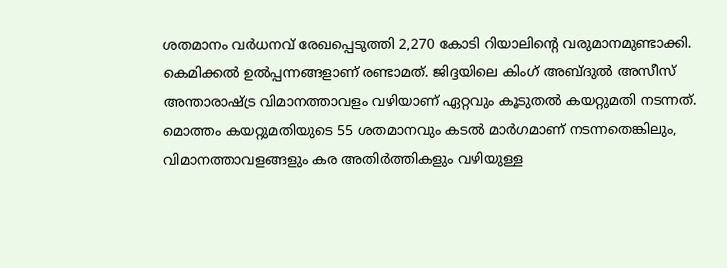ശതമാനം വർധനവ് രേഖപ്പെടുത്തി 2,270 കോടി റിയാലിന്റെ വരുമാനമുണ്ടാക്കി. കെമിക്കൽ ഉൽപ്പന്നങ്ങളാണ് രണ്ടാമത്. ജിദ്ദയിലെ കിംഗ് അബ്ദുൽ അസീസ് അന്താരാഷ്ട്ര വിമാനത്താവളം വഴിയാണ് ഏറ്റവും കൂടുതൽ കയറ്റുമതി നടന്നത്. മൊത്തം കയറ്റുമതിയുടെ 55 ശതമാനവും കടൽ മാർഗമാണ് നടന്നതെങ്കിലും, വിമാനത്താവളങ്ങളും കര അതിർത്തികളും വഴിയുള്ള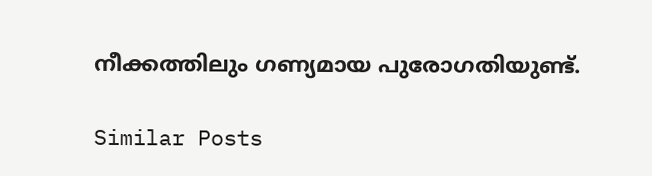നീക്കത്തിലും ഗണ്യമായ പുരോഗതിയുണ്ട്.

Similar Posts